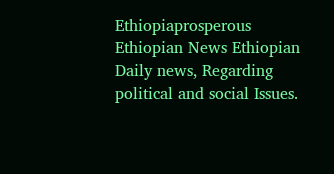Ethiopiaprosperous
Ethiopian News Ethiopian Daily news, Regarding political and social Issues.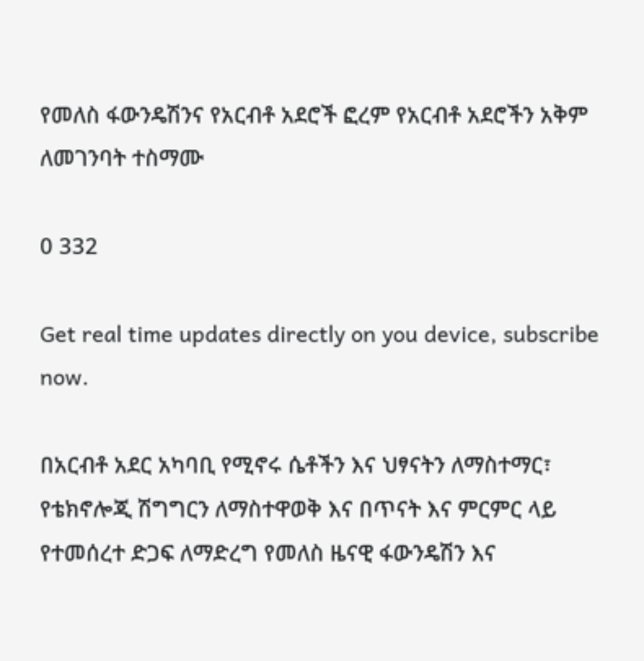የመለስ ፋውንዴሽንና የአርብቶ አደሮች ፎረም የአርብቶ አደሮችን አቅም ለመገንባት ተስማሙ

0 332

Get real time updates directly on you device, subscribe now.

በአርብቶ አደር አካባቢ የሚኖሩ ሴቶችን እና ህፃናትን ለማስተማር፣ የቴክኖሎጂ ሽግግርን ለማስተዋወቅ እና በጥናት እና ምርምር ላይ የተመሰረተ ድጋፍ ለማድረግ የመለስ ዜናዊ ፋውንዴሽን እና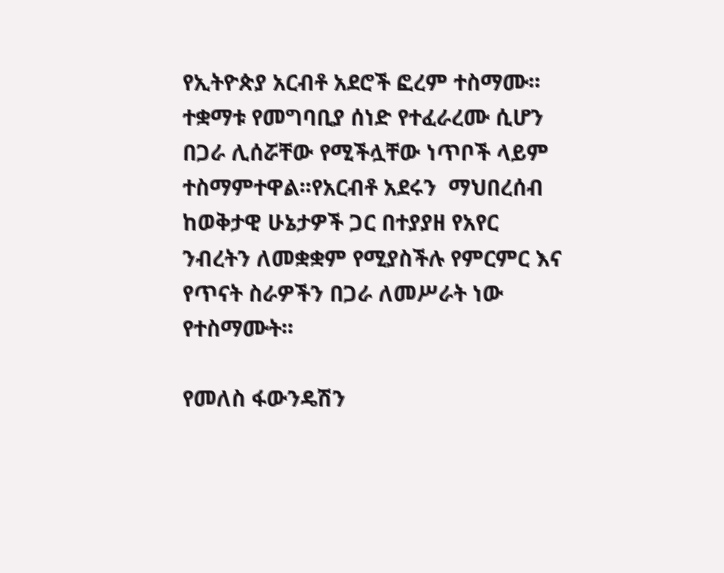የኢትዮጵያ አርብቶ አደሮች ፎረም ተስማሙ፡፡ተቋማቱ የመግባቢያ ሰነድ የተፈራረሙ ሲሆን በጋራ ሊሰሯቸው የሚችሏቸው ነጥቦች ላይም ተስማምተዋል፡፡የአርብቶ አደሩን  ማህበረሰብ ከወቅታዊ ሁኔታዎች ጋር በተያያዘ የአየር ንብረትን ለመቋቋም የሚያስችሉ የምርምር እና የጥናት ስራዎችን በጋራ ለመሥራት ነው የተስማሙት፡፡

የመለስ ፋውንዴሽን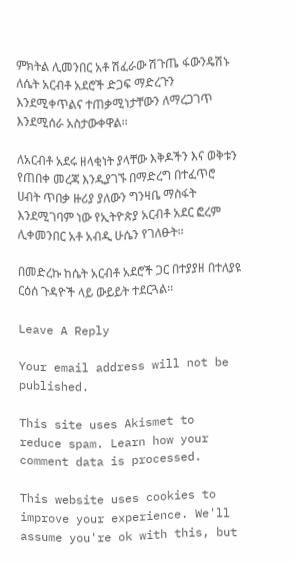ምክትል ሊመንበር አቶ ሽፈራው ሽጉጤ ፋውንዴሽኑ ለሴት አርብቶ አደሮች ድጋፍ ማድረጉን እንደሚቀጥልና ተጠቃሚነታቸውን ለማረጋገጥ እንደሚሰራ አስታውቀዋል፡፡

ለአርብቶ አደሩ ዘላቂነት ያላቸው እቅዶችን እና ወቅቱን የጠበቀ መረጃ እንዲያገኙ በማድረግ በተፈጥሮ ሀብት ጥበቃ ዙሪያ ያለውን ግንዛቤ ማስፋት እንደሚገባም ነው የኢትዮጵያ አርብቶ አደር ፎረም ሊቀመንበር አቶ አብዲ ሁሴን የገለፁት፡፡

በመድረኩ ከሴት አርብቶ አደሮች ጋር በተያያዘ በተለያዩ ርዕሰ ጉዳዮች ላይ ውይይት ተደርጓል፡፡

Leave A Reply

Your email address will not be published.

This site uses Akismet to reduce spam. Learn how your comment data is processed.

This website uses cookies to improve your experience. We'll assume you're ok with this, but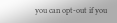you can opt-out if you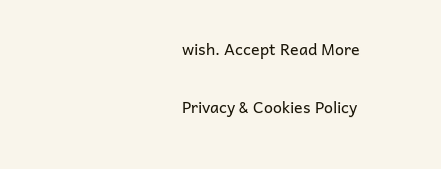wish. Accept Read More

Privacy & Cookies Policy